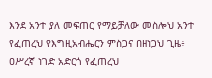እንደ አንተ ያለ መፍጠር የማይቻለው መስሎህ አንተ የፈጠረህ የእግዚአብሔርን ምስጋና በዘነጋህ ጊዜ፥ ዐሥረኛ ነገድ አድርጎ የፈጠረህ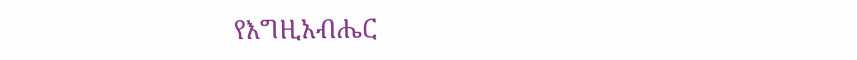የእግዚአብሔር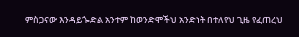ምስጋናው እንዳይጐድል አንተም ከወንድሞችህ አንድነት በተለየህ ጊዜ የፈጠረህ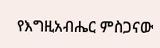የእግዚአብሔር ምስጋናው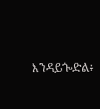እንዳይጐድል፥